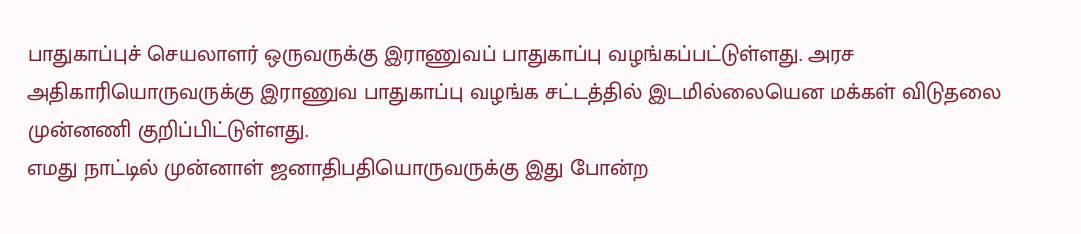பாதுகாப்புச் செயலாளர் ஒருவருக்கு இராணுவப் பாதுகாப்பு வழங்கப்பட்டுள்ளது. அரச அதிகாரியொருவருக்கு இராணுவ பாதுகாப்பு வழங்க சட்டத்தில் இடமில்லையென மக்கள் விடுதலை முன்னணி குறிப்பிட்டுள்ளது.
எமது நாட்டில் முன்னாள் ஜனாதிபதியொருவருக்கு இது போன்ற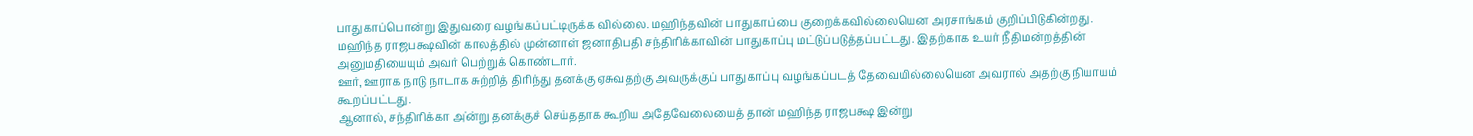பாதுகாப்பொன்று இதுவரை வழங்கப்பட்டிருக்க வில்லை. மஹிந்தவின் பாதுகாப்பை குறைக்கவில்லையென அரசாங்கம் குறிப்பிடுகின்றது.
மஹிந்த ராஜபக்ஷவின் காலத்தில் முன்னாள் ஜனாதிபதி சந்திரிக்காவின் பாதுகாப்பு மட்டுப்படுத்தப்பட்டது. இதற்காக உயர் நீதிமன்றத்தின் அனுமதியையும் அவர் பெற்றுக் கொண்டார்.
ஊர், ஊராக நாடு நாடாக சுற்றித் திரிந்து தனக்கு ஏசுவதற்கு அவருக்குப் பாதுகாப்பு வழங்கப்படத் தேவையில்லையென அவரால் அதற்கு நியாயம் கூறப்பட்டது.
ஆனால், சந்திரிக்கா அ்ன்று தனக்குச் செய்ததாக கூறிய அதேவேலையைத் தான் மஹிந்த ராஜபக்ஷ இன்று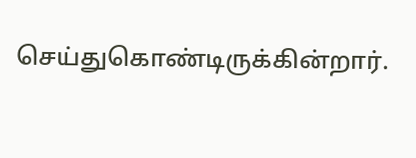செய்துகொண்டிருக்கின்றார்.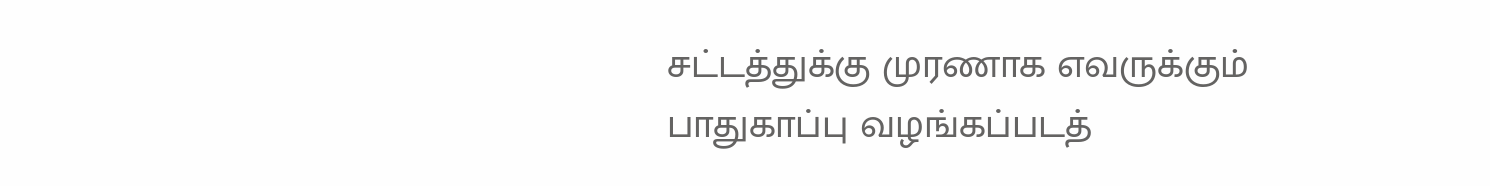சட்டத்துக்கு முரணாக எவருக்கும் பாதுகாப்பு வழங்கப்படத்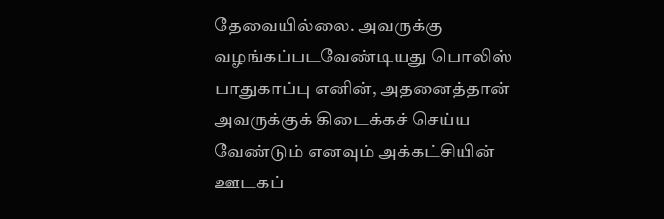தேவையில்லை. அவருக்கு வழங்கப்படவேண்டியது பொலிஸ் பாதுகாப்பு எனின், அதனைத்தான் அவருக்குக் கிடைக்கச் செய்ய வேண்டும் எனவும் அக்கட்சியின் ஊடகப்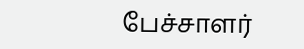பேச்சாளர்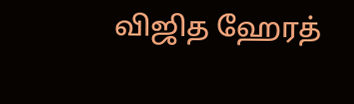விஜித ஹேரத்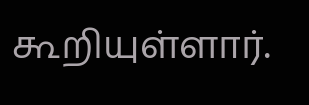கூறியுள்ளார்.